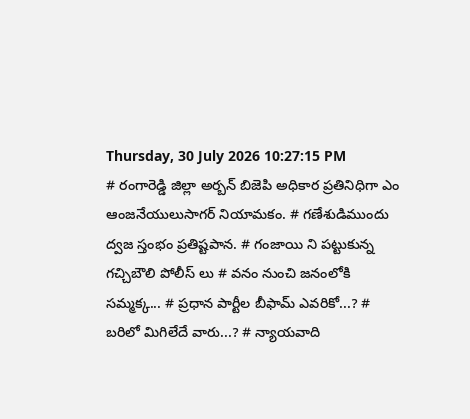Thursday, 30 July 2026 10:27:15 PM
# రంగారెడ్డి జిల్లా అర్బన్ బిజెపి అధికార ప్రతినిధిగా ఎం ఆంజనేయులుసాగర్ నియామకం. # గణేశుడిముందు ద్వజ స్తంభం ప్రతిష్టపాన. # గంజాయి ని పట్టుకున్న గచ్చిబౌలి పోలీస్ లు # వనం నుంచి జనంలోకి సమ్మక్క... # ప్రధాన పార్టీల బీఫామ్ ఎవరికో...? # బరిలో మిగిలేదే వారు...? # న్యాయవాది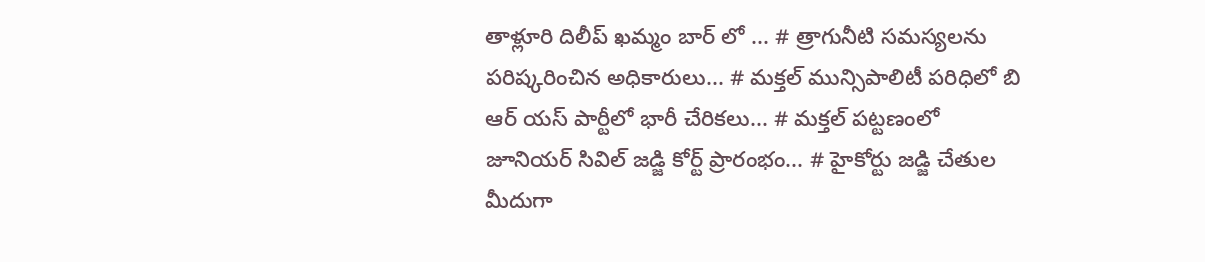తాళ్లూరి దిలీప్ ఖమ్మం బార్ లో ... # త్రాగునీటి సమస్యలను పరిష్కరించిన అధికారులు... # మక్తల్ మున్సిపాలిటీ పరిధిలో బి ఆర్ యస్ పార్టీలో భారీ చేరికలు... # మక్తల్ పట్టణంలో జూనియర్ సివిల్ జడ్జి కోర్ట్ ప్రారంభం... # హైకోర్టు జడ్జి చేతుల మీదుగా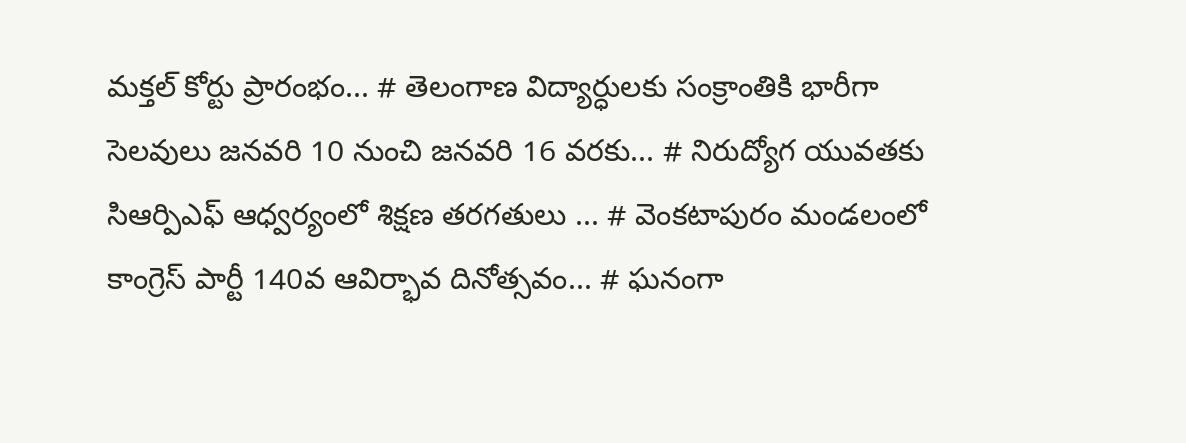మక్తల్ కోర్టు ప్రారంభం... # తెలంగాణ విద్యార్ధులకు సంక్రాంతికి భారీగా సెలవులు జనవరి 10 నుంచి జనవరి 16 వరకు... # నిరుద్యోగ యువతకు సిఆర్పిఎఫ్ ఆధ్వర్యంలో శిక్షణ తరగతులు ... # వెంకటాపురం మండలంలో కాంగ్రెస్ పార్టీ 140వ ఆవిర్భావ దినోత్సవం... # ఘనంగా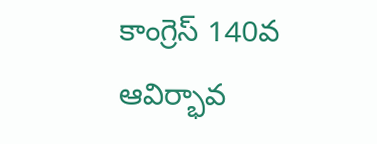కాంగ్రెస్ 140వ ఆవిర్భావ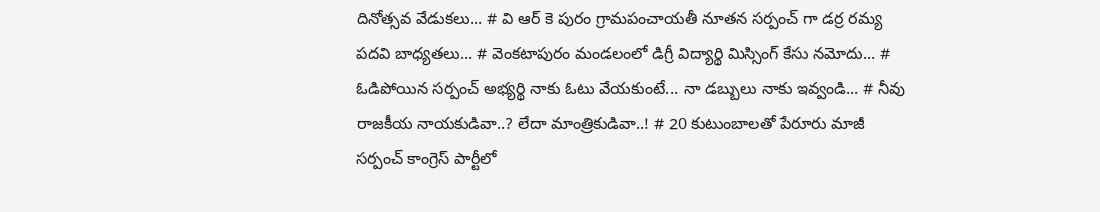దినోత్సవ వేడుకలు... # వి ఆర్ కె పురం గ్రామపంచాయతీ నూతన సర్పంచ్ గా డర్ర రమ్య పదవి బాధ్యతలు... # వెంకటాపురం మండలంలో డిగ్రీ విద్యార్థి మిస్సింగ్ కేసు నమోదు... # ఓడిపోయిన సర్పంచ్ అభ్యర్థి నాకు ఓటు వేయకుంటే... నా డబ్బులు నాకు ఇవ్వండి... # నీవు రాజకీయ నాయకుడివా..? లేదా మాంత్రికుడివా..! # 20 కుటుంబాలతో పేరూరు మాజీ సర్పంచ్ కాంగ్రెస్ పార్టీలో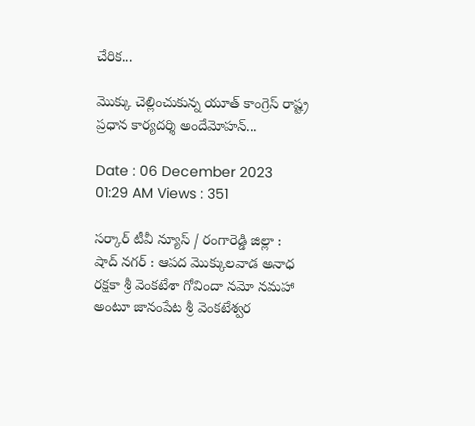చేరిక...

మొక్కు చెల్లించుకున్న యూత్ కాంగ్రెస్ రాష్ట్ర ప్రధాన కార్యదర్శి అందేమోహన్...

Date : 06 December 2023 01:29 AM Views : 351

సర్కార్ టీవీ న్యూస్ / రంగారెడ్డి జిల్లా : షాద్ నగర్ : ఆపద మొక్కులవాడ అనాధ రక్షకా శ్రీ వెంకటేశా గోవిందా నమో నమహా అంటూ జానంపేట శ్రీ వెంకటేశ్వర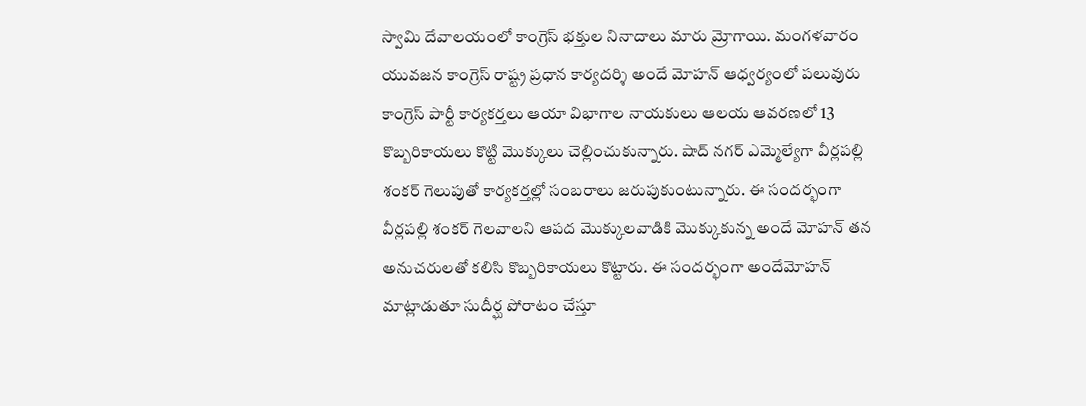స్వామి దేవాలయంలో కాంగ్రెస్ భక్తుల నినాదాలు మారు మ్రోగాయి. మంగళవారం యువజన కాంగ్రెస్ రాష్ట్ర ప్రధాన కార్యదర్శి అందే మోహన్ ఆధ్వర్యంలో పలువురు కాంగ్రెస్ పార్టీ కార్యకర్తలు ఆయా విభాగాల నాయకులు ఆలయ ఆవరణలో 13 కొబ్బరికాయలు కొట్టి మొక్కులు చెల్లించుకున్నారు. షాద్ నగర్ ఎమ్మెల్యేగా వీర్లపల్లి శంకర్ గెలుపుతో కార్యకర్తల్లో సంబరాలు జరుపుకుంటున్నారు. ఈ సందర్భంగా వీర్లపల్లి శంకర్ గెలవాలని ఆపద మొక్కులవాడికి మొక్కుకున్న అందే మోహన్ తన అనుచరులతో కలిసి కొబ్బరికాయలు కొట్టారు. ఈ సందర్భంగా అందేమోహన్ మాట్లాడుతూ సుదీర్ఘ పోరాటం చేస్తూ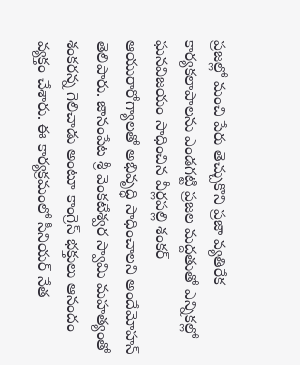ప్రజల్లో మంచి పేరు తెచ్చుకొని ప్రజా వ్యతిరేక కార్యకలాపాలను ఎండగట్టి ప్రజల మద్దతుతో ఎన్నికల్లో ఘనవిజయం సాధించిన వీర్లపల్లి శంకర్ ఆయురారోగ్యాలతో అభివృద్ధి సాధించాలని అందేమోహన్ తెలిపారు. జానంపేట శ్రీ వెంకటేశ్వర స్వామి మహత్యంతో శంకరన్న గెలిచాడు అంటూ కాంగ్రెస్ భక్తులు ఆనందం వ్యక్తం చేశారు. ఈ కార్యక్రమంలో సీనియర్ నేత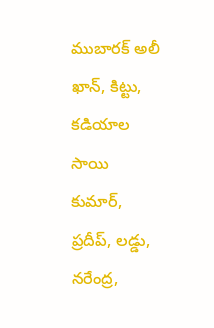ముబారక్ అలీ ఖాన్, కిట్టు, కడియాల సాయి కుమార్, ప్రదీప్, లడ్డు, నరేంద్ర,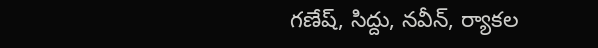గణేష్, సిద్దు, నవీన్, ర్యాకల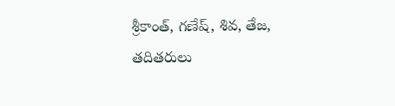శ్రీకాంత్, గణేష్, శివ, తేజ, తదితరులు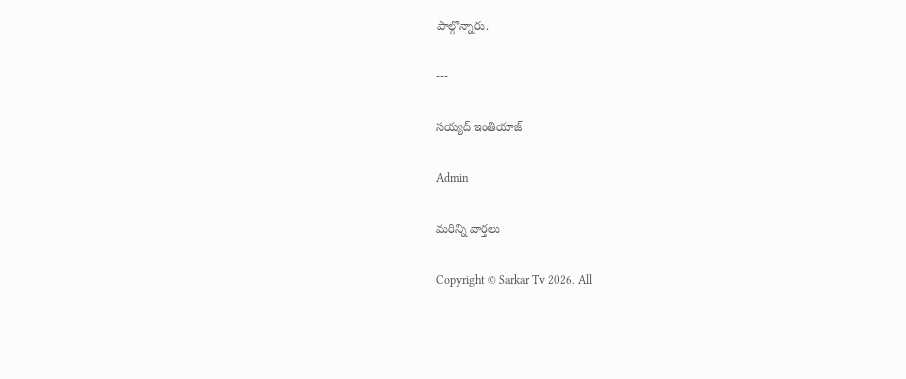పాల్గొన్నారు.

---

సయ్యద్ ఇంతియాజ్

Admin

మరిన్ని వార్తలు

Copyright © Sarkar Tv 2026. All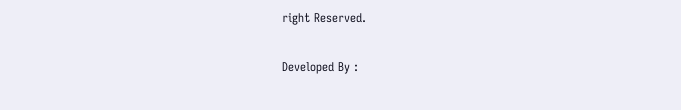right Reserved.

Developed By :